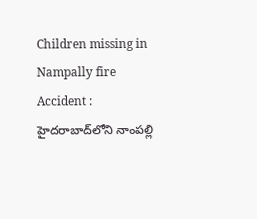Children missing in Nampally fire Accident : హైదరాబాద్‌లోని నాంపల్లి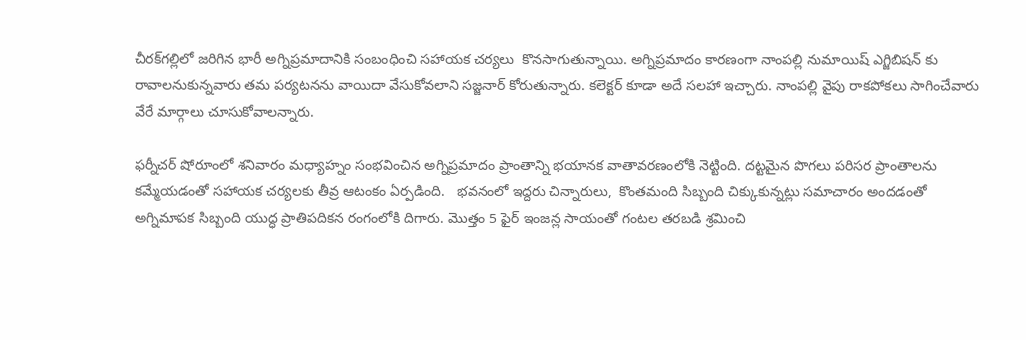చీరక్‌గల్లిలో జరిగిన భారీ అగ్నిప్రమాదానికి సంబంధించి సహాయక చర్యలు  కొనసాగుతున్నాయి. అగ్నిప్రమాదం కారణంగా నాంపల్లి నుమాయిష్ ఎగ్జిబిషన్ కు రావాలనుకున్నవారు తమ పర్యటనను వాయిదా వేసుకోవలాని సజ్జనార్ కోరుతున్నారు. కలెక్టర్ కూడా అదే సలహా ఇచ్చారు. నాంపల్లి వైపు రాకపోకలు సాగించేవారు వేరే మార్గాలు చూసుకోవాలన్నారు.

ఫర్నీచర్ షోరూంలో శనివారం మధ్యాహ్నం సంభవించిన అగ్నిప్రమాదం ప్రాంతాన్ని భయానక వాతావరణంలోకి నెట్టింది. దట్టమైన పొగలు పరిసర ప్రాంతాలను కమ్మేయడంతో సహాయక చర్యలకు తీవ్ర ఆటంకం ఏర్పడింది.   భవనంలో ఇద్దరు చిన్నారులు,  కొంతమంది సిబ్బంది చిక్కుకున్నట్లు సమాచారం అందడంతో అగ్నిమాపక సిబ్బంది యుద్ధ ప్రాతిపదికన రంగంలోకి దిగారు. మొత్తం 5 ఫైర్ ఇంజన్ల సాయంతో గంటల తరబడి శ్రమించి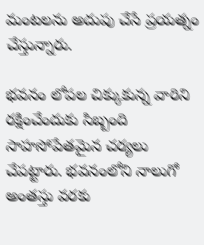మంటలను అదుపు చేసే ప్రయత్నం చేస్తున్నారు.

భవనం లోపల చిక్కుకున్న వారిని రక్షించేందుకు సిబ్బంది సాహసోపేతమైన చర్యలు చేపట్టారు. భవనంలోని నాలుగో అంతస్తు వరకు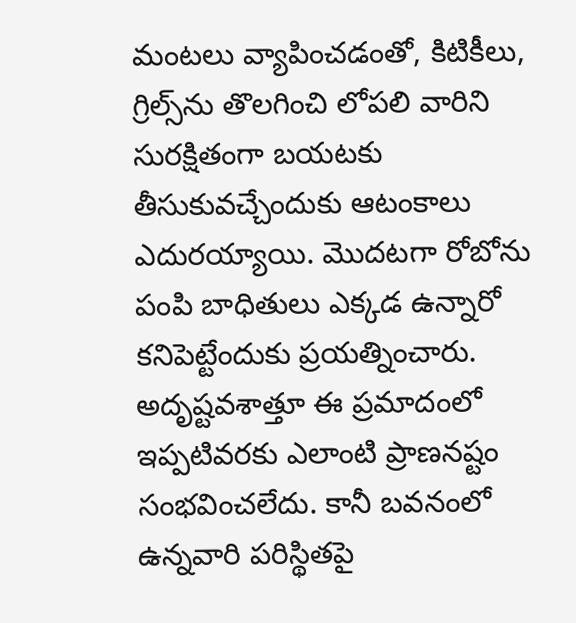మంటలు వ్యాపించడంతో, కిటికీలు,  గ్రిల్స్‌ను తొలగించి లోపలి వారిని సురక్షితంగా బయటకు తీసుకువచ్చేందుకు ఆటంకాలు ఎదురయ్యాయి. మొదటగా రోబోను పంపి బాధితులు ఎక్కడ ఉన్నారో కనిపెట్టేందుకు ప్రయత్నించారు. అదృష్టవశాత్తూ ఈ ప్రమాదంలో ఇప్పటివరకు ఎలాంటి ప్రాణనష్టం సంభవించలేదు. కానీ బవనంలో ఉన్నవారి పరిస్థితపై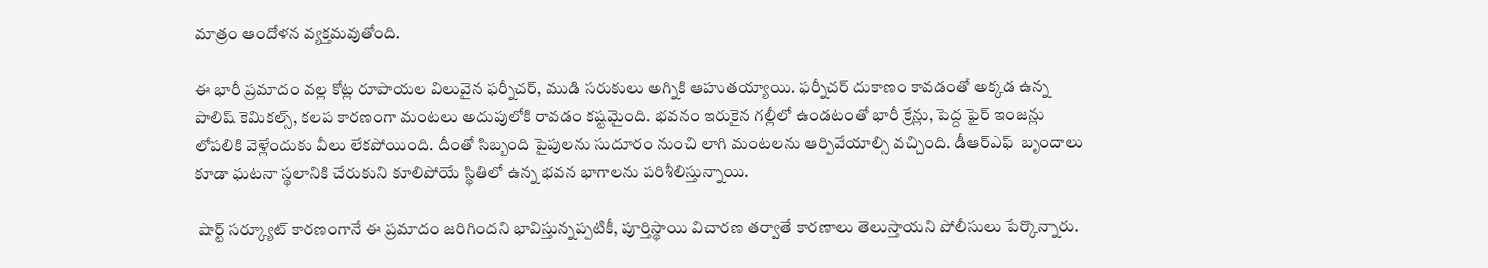మాత్రం ఆందోళన వ్యక్తమవుతోంది.

ఈ భారీ ప్రమాదం వల్ల కోట్ల రూపాయల విలువైన ఫర్నీచర్, ముడి సరుకులు అగ్నికి ఆహుతయ్యాయి. ఫర్నీచర్ దుకాణం కావడంతో అక్కడ ఉన్న పాలిష్ కెమికల్స్, కలప కారణంగా మంటలు అదుపులోకి రావడం కష్టమైంది. భవనం ఇరుకైన గల్లీలో ఉండటంతో భారీ క్రేన్లు, పెద్ద ఫైర్ ఇంజన్లు లోపలికి వెళ్లేందుకు వీలు లేకపోయింది. దీంతో సిబ్బంది పైపులను సుదూరం నుంచి లాగి మంటలను ఆర్పివేయాల్సి వచ్చింది. డీఆర్ఎఫ్  బృందాలు కూడా ఘటనా స్థలానికి చేరుకుని కూలిపోయే స్థితిలో ఉన్న భవన భాగాలను పరిశీలిస్తున్నాయి.

 షార్ట్ సర్క్యూట్ కారణంగానే ఈ ప్రమాదం జరిగిందని భావిస్తున్నప్పటికీ, పూర్తిస్థాయి విచారణ తర్వాతే కారణాలు తెలుస్తాయని పోలీసులు పేర్కొన్నారు.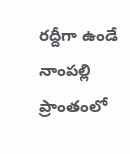రద్దీగా ఉండే నాంపల్లి ప్రాంతంలో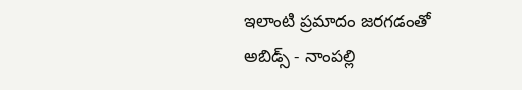ఇలాంటి ప్రమాదం జరగడంతో అబిడ్స్ - నాంపల్లి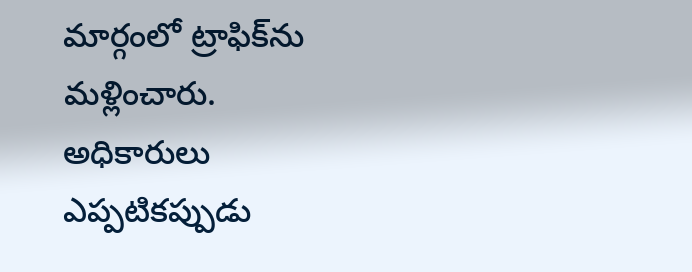మార్గంలో ట్రాఫిక్‌ను మళ్లించారు. అధికారులు ఎప్పటికప్పుడు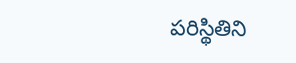పరిస్థితిని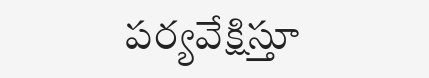పర్యవేక్షిస్తూ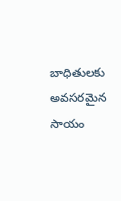బాధితులకు అవసరమైన సాయం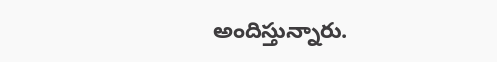అందిస్తున్నారు.